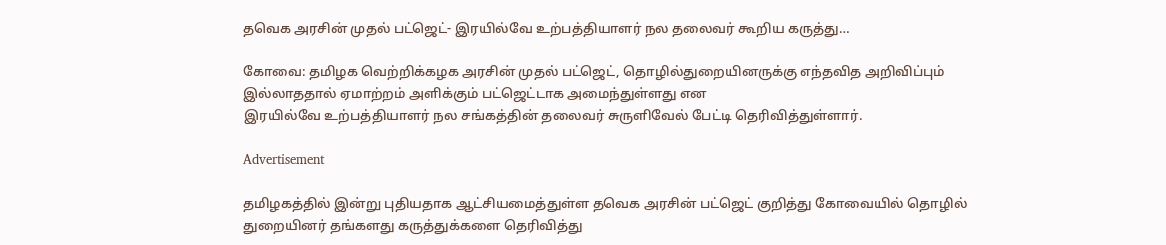தவெக அரசின் முதல் பட்ஜெட்- இரயில்வே உற்பத்தியாளர் நல தலைவர் கூறிய கருத்து…

கோவை: தமிழக வெற்றிக்கழக அரசின் முதல் பட்ஜெட், தொழில்துறையினருக்கு எந்தவித அறிவிப்பும் இல்லாததால் ஏமாற்றம் அளிக்கும் பட்ஜெட்டாக அமைந்துள்ளது என
இரயில்வே உற்பத்தியாளர் நல சங்கத்தின் தலைவர் சுருளிவேல் பேட்டி தெரிவித்துள்ளார்.

Advertisement

தமிழகத்தில் இன்று புதியதாக ஆட்சியமைத்துள்ள தவெக அரசின் பட்ஜெட் குறித்து கோவையில் தொழில் துறையினர் தங்களது கருத்துக்களை தெரிவித்து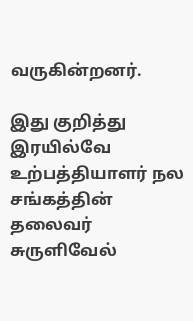வருகின்றனர்.

இது குறித்து இரயில்வே உற்பத்தியாளர் நல சங்கத்தின் தலைவர் சுருளிவேல்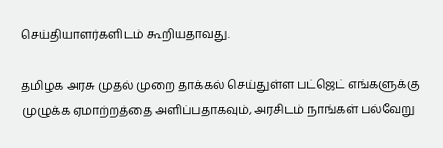செய்தியாளர்களிடம் கூறியதாவது.

தமிழக அரசு முதல் முறை தாக்கல் செய்துள்ள பட்ஜெட் எங்களுக்கு முழுக்க ஏமாற்றத்தை அளிப்பதாகவும், அரசிடம் நாங்கள் பல்வேறு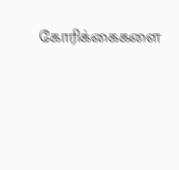கோரிக்கைகளை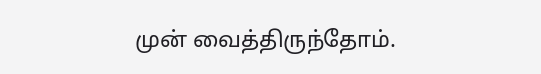முன் வைத்திருந்தோம்.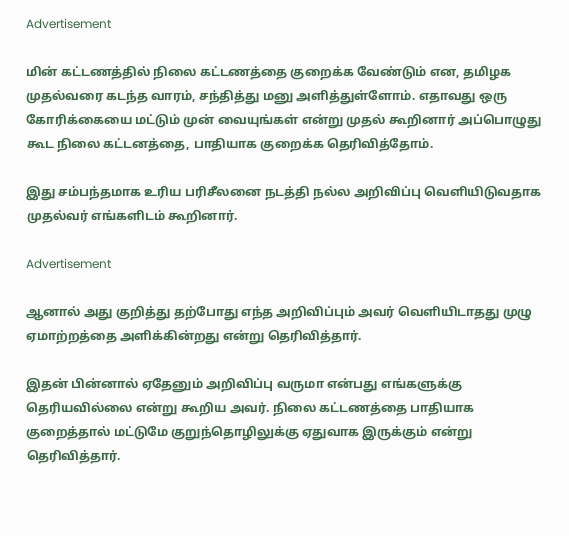Advertisement

மின் கட்டணத்தில் நிலை கட்டணத்தை குறைக்க வேண்டும் என, தமிழக முதல்வரை கடந்த வாரம், சந்தித்து மனு அளித்துள்ளோம். எதாவது ஒரு கோரிக்கையை மட்டும் முன் வையுங்கள் என்று முதல் கூறினார் அப்பொழுது கூட நிலை கட்டனத்தை, பாதியாக குறைக்க தெரிவித்தோம்.

இது சம்பந்தமாக உரிய பரிசீலனை நடத்தி நல்ல அறிவிப்பு வெளியிடுவதாக முதல்வர் எங்களிடம் கூறினார்.

Advertisement

ஆனால் அது குறித்து தற்போது எந்த அறிவிப்பும் அவர் வெளியிடாதது முழு ஏமாற்றத்தை அளிக்கின்றது என்று தெரிவித்தார்.

இதன் பின்னால் ஏதேனும் அறிவிப்பு வருமா என்பது எங்களுக்கு தெரியவில்லை என்று கூறிய அவர். நிலை கட்டணத்தை பாதியாக குறைத்தால் மட்டுமே குறுந்தொழிலுக்கு ஏதுவாக இருக்கும் என்று தெரிவித்தார்.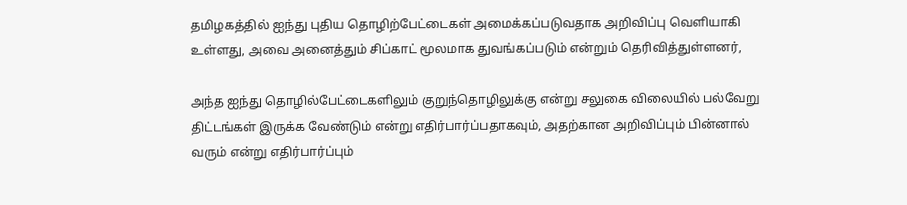தமிழகத்தில் ஐந்து புதிய தொழிற்பேட்டைகள் அமைக்கப்படுவதாக அறிவிப்பு வெளியாகி உள்ளது, அவை அனைத்தும் சிப்காட் மூலமாக துவங்கப்படும் என்றும் தெரிவித்துள்ளனர்,

அந்த ஐந்து தொழில்பேட்டைகளிலும் குறுந்தொழிலுக்கு என்று சலுகை விலையில் பல்வேறு திட்டங்கள் இருக்க வேண்டும் என்று எதிர்பார்ப்பதாகவும், அதற்கான அறிவிப்பும் பின்னால் வரும் என்று எதிர்பார்ப்பும்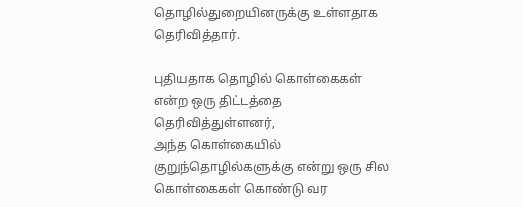தொழில்துறையினருக்கு உள்ளதாக தெரிவித்தார்.

புதியதாக தொழில் கொள்கைகள் என்ற ஒரு திட்டத்தை தெரிவித்துள்ளனர்,
அந்த கொள்கையில் குறுந்தொழில்களுக்கு என்று ஒரு சில கொள்கைகள் கொண்டு வர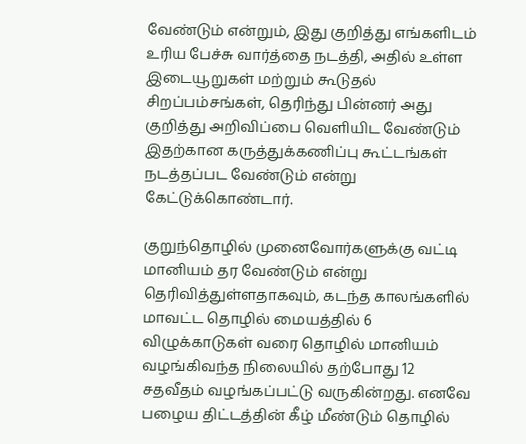வேண்டும் என்றும், இது குறித்து எங்களிடம் உரிய பேச்சு வார்த்தை நடத்தி, அதில் உள்ள இடையூறுகள் மற்றும் கூடுதல் சிறப்பம்சங்கள், தெரிந்து பின்னர் அது குறித்து அறிவிப்பை வெளியிட வேண்டும் இதற்கான கருத்துக்கணிப்பு கூட்டங்கள் நடத்தப்பட வேண்டும் என்று கேட்டுக்கொண்டார்.

குறுந்தொழில் முனைவோர்களுக்கு வட்டி மானியம் தர வேண்டும் என்று தெரிவித்துள்ளதாகவும், கடந்த காலங்களில் மாவட்ட தொழில் மையத்தில் 6 விழுக்காடுகள் வரை தொழில் மானியம் வழங்கிவந்த நிலையில் தற்போது 12 சதவீதம் வழங்கப்பட்டு வருகின்றது. எனவே பழைய திட்டத்தின் கீழ் மீண்டும் தொழில்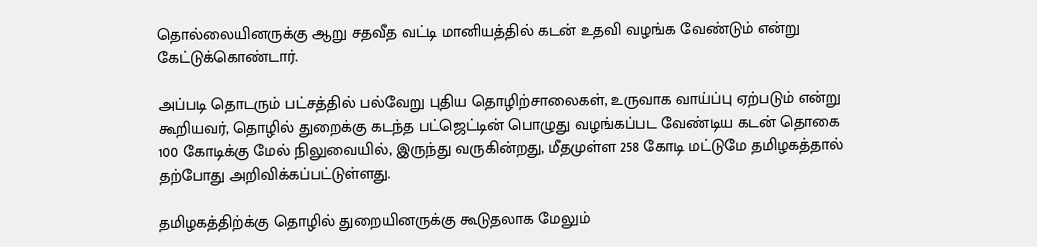தொல்லையினருக்கு ஆறு சதவீத வட்டி மானியத்தில் கடன் உதவி வழங்க வேண்டும் என்று கேட்டுக்கொண்டார்.

அப்படி தொடரும் பட்சத்தில் பல்வேறு புதிய தொழிற்சாலைகள், உருவாக வாய்ப்பு ஏற்படும் என்று கூறியவர், தொழில் துறைக்கு கடந்த பட்ஜெட்டின் பொழுது வழங்கப்பட வேண்டிய கடன் தொகை 100 கோடிக்கு மேல் நிலுவையில், இருந்து வருகின்றது, மீதமுள்ள 258 கோடி மட்டுமே தமிழகத்தால் தற்போது அறிவிக்கப்பட்டுள்ளது.

தமிழகத்திற்க்கு தொழில் துறையினருக்கு கூடுதலாக மேலும்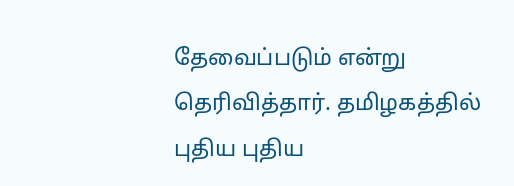தேவைப்படும் என்று தெரிவித்தார். தமிழகத்தில் புதிய புதிய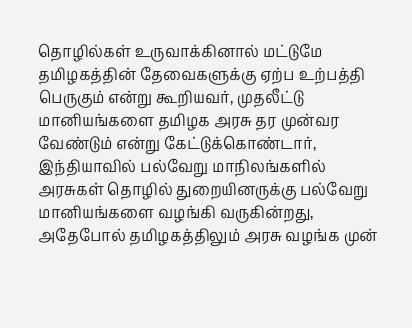தொழில்கள் உருவாக்கினால் மட்டுமே தமிழகத்தின் தேவைகளுக்கு ஏற்ப உற்பத்தி பெருகும் என்று கூறியவர், முதலீட்டு மானியங்களை தமிழக அரசு தர முன்வர வேண்டும் என்று கேட்டுக்கொண்டார், இந்தியாவில் பல்வேறு மாநிலங்களில் அரசுகள் தொழில் துறையினருக்கு பல்வேறு மானியங்களை வழங்கி வருகின்றது, அதேபோல் தமிழகத்திலும் அரசு வழங்க முன்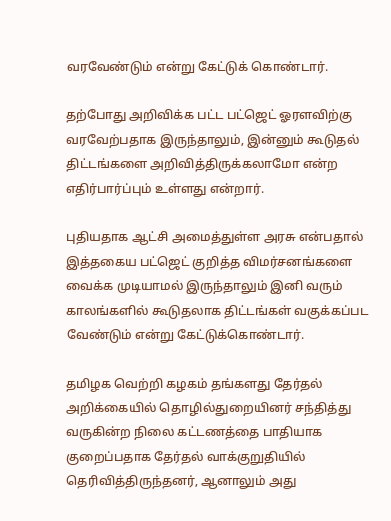வரவேண்டும் என்று கேட்டுக் கொண்டார்.

தற்போது அறிவிக்க பட்ட பட்ஜெட் ஓரளவிற்கு வரவேற்பதாக இருந்தாலும், இன்னும் கூடுதல் திட்டங்களை அறிவித்திருக்கலாமோ என்ற எதிர்பார்ப்பும் உள்ளது என்றார்.

புதியதாக ஆட்சி அமைத்துள்ள அரசு என்பதால் இத்தகைய பட்ஜெட் குறித்த விமர்சனங்களை வைக்க முடியாமல் இருந்தாலும் இனி வரும் காலங்களில் கூடுதலாக திட்டங்கள் வகுக்கப்பட வேண்டும் என்று கேட்டுக்கொண்டார்.

தமிழக வெற்றி கழகம் தங்களது தேர்தல் அறிக்கையில் தொழில்துறையினர் சந்தித்து வருகின்ற நிலை கட்டணத்தை பாதியாக குறைப்பதாக தேர்தல் வாக்குறுதியில் தெரிவித்திருந்தனர், ஆனாலும் அது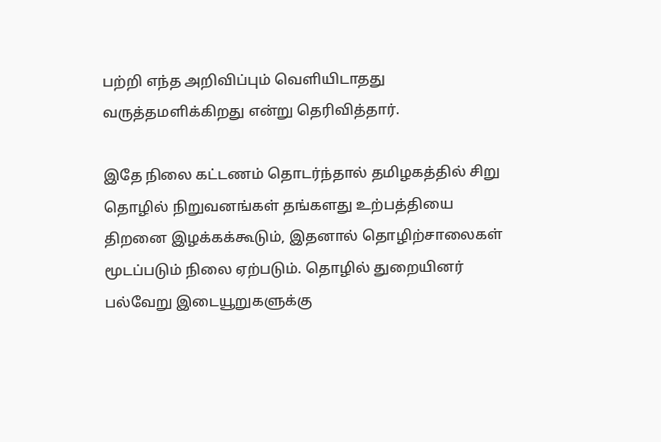பற்றி எந்த அறிவிப்பும் வெளியிடாதது வருத்தமளிக்கிறது என்று தெரிவித்தார்.

இதே நிலை கட்டணம் தொடர்ந்தால் தமிழகத்தில் சிறு தொழில் நிறுவனங்கள் தங்களது உற்பத்தியை திறனை இழக்கக்கூடும், இதனால் தொழிற்சாலைகள் மூடப்படும் நிலை ஏற்படும். தொழில் துறையினர் பல்வேறு இடையூறுகளுக்கு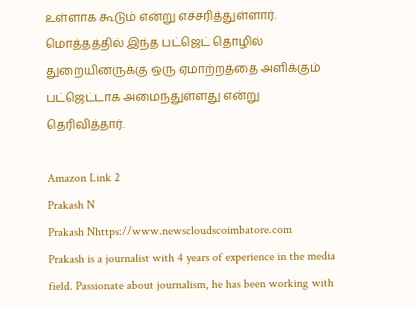உள்ளாக கூடும் என்று எச்சரித்துள்ளார். மொத்தத்தில் இந்த பட்ஜெட் தொழில் துறையினருக்கு ஒரு ஏமாற்றத்தை அளிக்கும் பட்ஜெட்டாக அமைந்துள்ளது என்று தெரிவித்தார்.

Amazon Link 2
Prakash N
Prakash Nhttps://www.newscloudscoimbatore.com
Prakash is a journalist with 4 years of experience in the media field. Passionate about journalism, he has been working with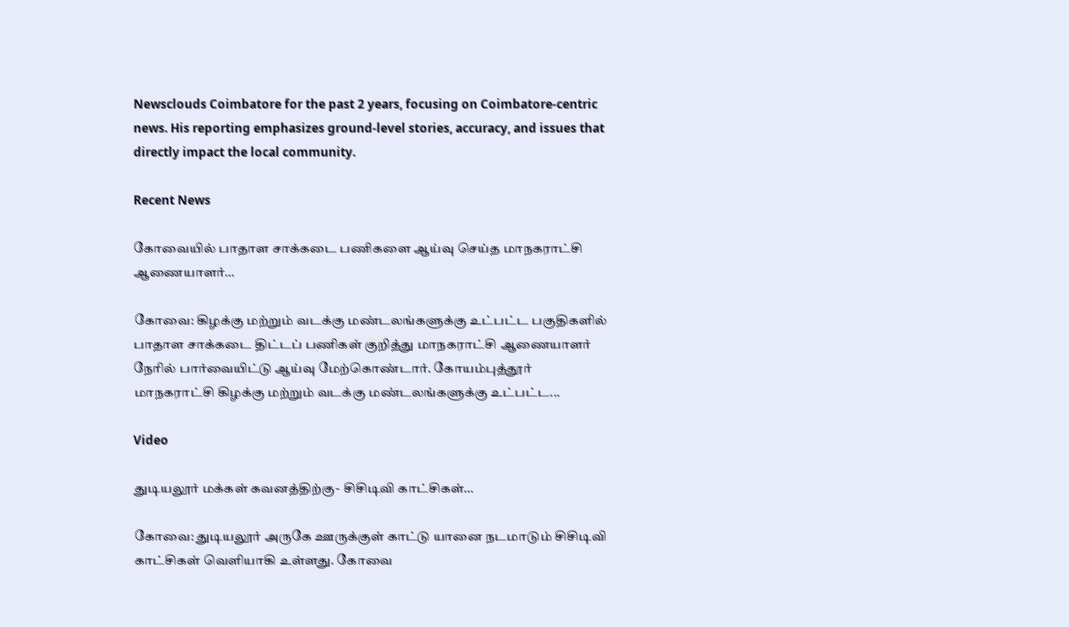Newsclouds Coimbatore for the past 2 years, focusing on Coimbatore-centric news. His reporting emphasizes ground-level stories, accuracy, and issues that directly impact the local community.

Recent News

கோவையில் பாதாள சாக்கடை பணிகளை ஆய்வு செய்த மாநகராட்சி ஆணையாளர்…

கோவை: கிழக்கு மற்றும் வடக்கு மண்டலங்களுக்கு உட்பட்ட பகுதிகளில் பாதாள சாக்கடை திட்டப் பணிகள் குறித்து மாநகராட்சி ஆணையாளர் நேரில் பார்வையிட்டு ஆய்வு மேற்கொண்டார். கோயம்புத்தூர் மாநகராட்சி கிழக்கு மற்றும் வடக்கு மண்டலங்களுக்கு உட்பட்ட...

Video

துடியலூர் மக்கள் கவனத்திற்கு- சிசிடிவி காட்சிகள்…

கோவை: துடியலூர் அருகே ஊருக்குள் காட்டு யானை நடமாடும் சிசிடிவி காட்சிகள் வெளியாகி உள்ளது. கோவை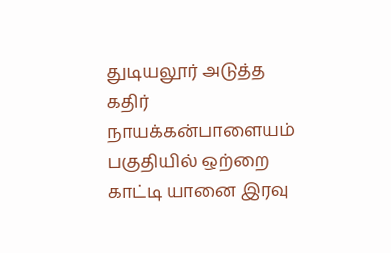துடியலூர் அடுத்த கதிர் நாயக்கன்பாளையம் பகுதியில் ஒற்றை காட்டி யானை இரவு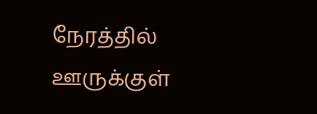நேரத்தில் ஊருக்குள்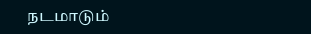நடமாடும்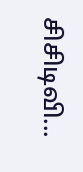சிசிடிவி...